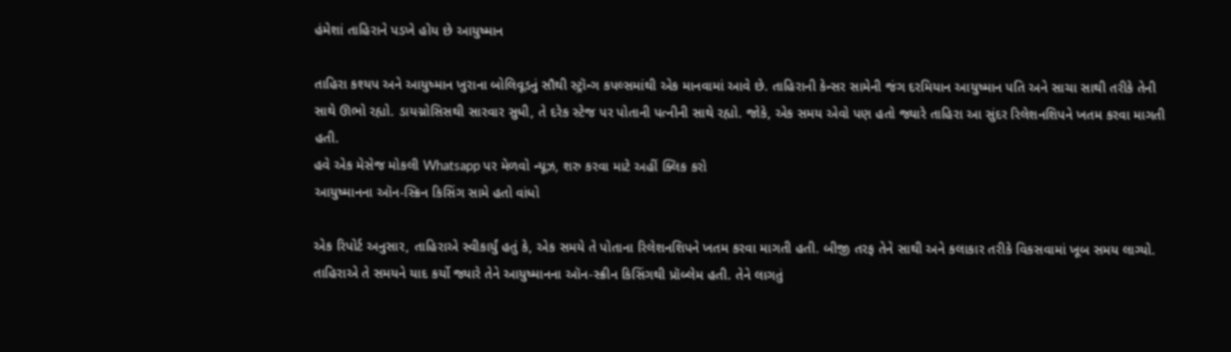હંમેશાં તાહિરાને પડખે હોય છે આયુષ્માન

તાહિરા કશ્યપ અને આયુષ્માન ખુરાના બોલિવૂડનું સૌથી સ્ટ્રૉન્ગ કપલ્સમાંથી એક માનવામાં આવે છે. તાહિરાની કેન્સર સામેની જંગ દરમિયાન આયુષ્માન પતિ અને સાચા સાથી તરીકે તેની સાથે ઊભો રહ્યો. ડાયગ્નોસિસથી સારવાર સુધી, તે દરેક સ્ટેજ પર પોતાની પત્નીની સાથે રહ્યો. જોકે, એક સમય એવો પણ હતો જ્યારે તાહિરા આ સુંદર રિલેશનશિપને ખતમ કરવા માગતી હતી.
હવે એક મેસેજ મોકલી Whatsapp પર મેળવો ન્યૂઝ, શરુ કરવા માટે અહીં ક્લિક કરો
આયુષ્માનના ઑન-સ્ક્રિન કિસિંગ સામે હતો વાંધો

એક રિપોર્ટ અનુસાર, તાહિરાએ સ્વીકાર્યું હતું કે, એક સમયે તે પોતાના રિલેશનશિપને ખતમ કરવા માગતી હતી. બીજી તરફ તેને સાથી અને કલાકાર તરીકે વિકસવામાં ખૂબ સમય લાગ્યો. તાહિરાએ તે સમયને યાદ કર્યો જ્યારે તેને આયુષ્માનના ઑન-સ્ક્રીન કિસિંગથી પ્રૉબ્લેમ હતી. તેને લાગતું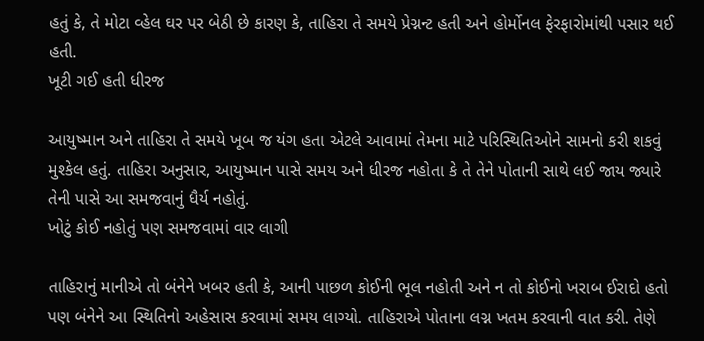હતું કે, તે મોટા વ્હેલ ઘર પર બેઠી છે કારણ કે, તાહિરા તે સમયે પ્રેગ્નન્ટ હતી અને હોર્મોનલ ફેરફારોમાંથી પસાર થઈ હતી.
ખૂટી ગઈ હતી ધીરજ

આયુષ્માન અને તાહિરા તે સમયે ખૂબ જ યંગ હતા એટલે આવામાં તેમના માટે પરિસ્થિતિઓને સામનો કરી શકવું મુશ્કેલ હતું. તાહિરા અનુસાર, આયુષ્માન પાસે સમય અને ધીરજ નહોતા કે તે તેને પોતાની સાથે લઈ જાય જ્યારે તેની પાસે આ સમજવાનું ધૈર્ય નહોતું.
ખોટું કોઈ નહોતું પણ સમજવામાં વાર લાગી

તાહિરાનું માનીએ તો બંનેને ખબર હતી કે, આની પાછળ કોઈની ભૂલ નહોતી અને ન તો કોઈનો ખરાબ ઈરાદો હતો પણ બંનેને આ સ્થિતિનો અહેસાસ કરવામાં સમય લાગ્યો. તાહિરાએ પોતાના લગ્ન ખતમ કરવાની વાત કરી. તેણે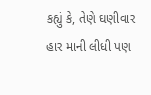કહ્યું કે, તેણે ઘણીવાર હાર માની લીધી પણ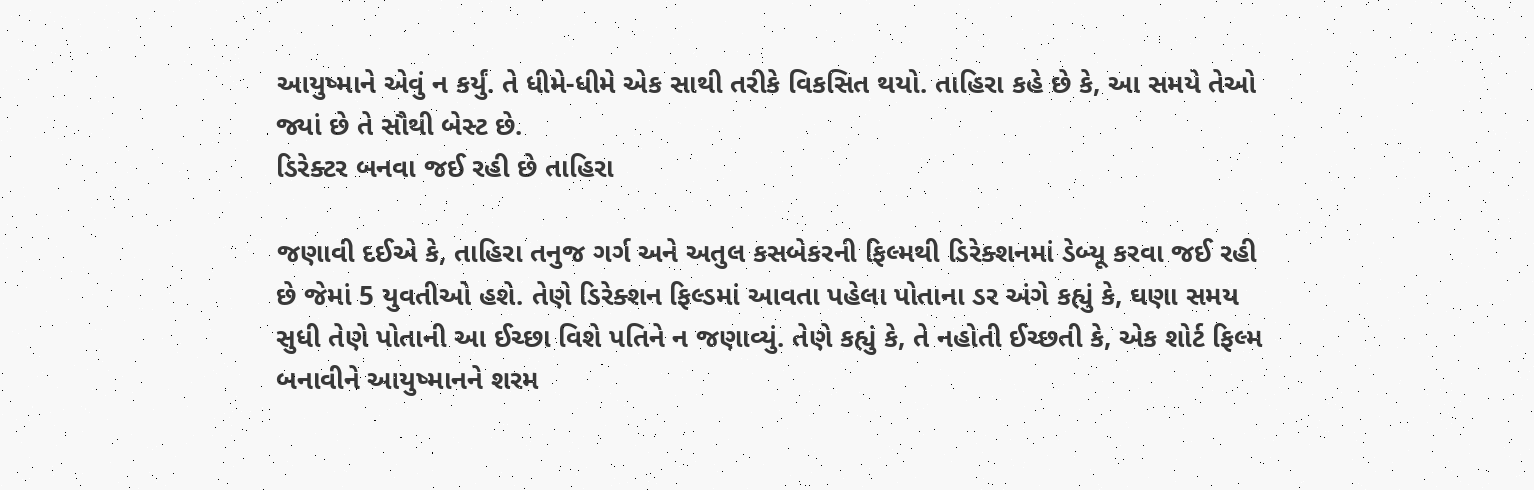આયુષ્માને એવું ન કર્યું. તે ધીમે-ધીમે એક સાથી તરીકે વિકસિત થયો. તાહિરા કહે છે કે, આ સમયે તેઓ જ્યાં છે તે સૌથી બેસ્ટ છે.
ડિરેક્ટર બનવા જઈ રહી છે તાહિરા

જણાવી દઈએ કે, તાહિરા તનુજ ગર્ગ અને અતુલ કસબેકરની ફિલ્મથી ડિરેક્શનમાં ડેબ્યૂ કરવા જઈ રહી છે જેમાં 5 યુવતીઓ હશે. તેણે ડિરેક્શન ફિલ્ડમાં આવતા પહેલા પોતાના ડર અંગે કહ્યું કે, ઘણા સમય સુધી તેણે પોતાની આ ઈચ્છા વિશે પતિને ન જણાવ્યું. તેણે કહ્યું કે, તે નહોતી ઈચ્છતી કે, એક શોર્ટ ફિલ્મ બનાવીને આયુષ્માનને શરમ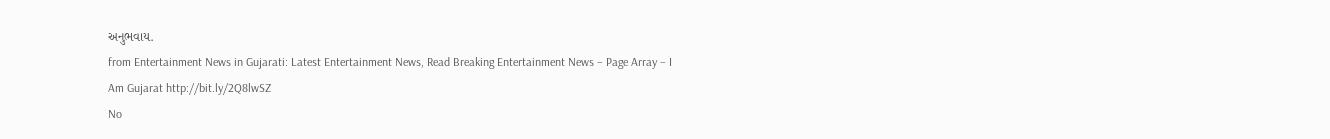અનુભવાય.
from Entertainment News in Gujarati: Latest Entertainment News, Read Breaking Entertainment News – Page Array – I Am Gujarat http://bit.ly/2Q8lwSZ
No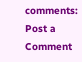comments:
Post a Comment